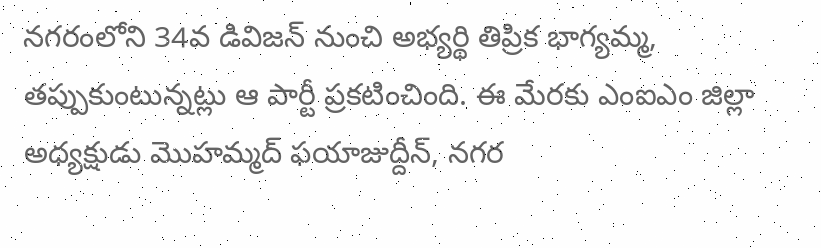నగరంలోని 34వ డివిజన్ నుంచి అభ్యర్థి తిప్రిక భాగ్యమ్మ, తప్పుకుంటున్నట్లు ఆ పార్టీ ప్రకటించింది. ఈ మేరకు ఎంఐఎం జిల్లా అధ్యక్షుడు మొహమ్మద్ ఫయాజుద్దీన్, నగర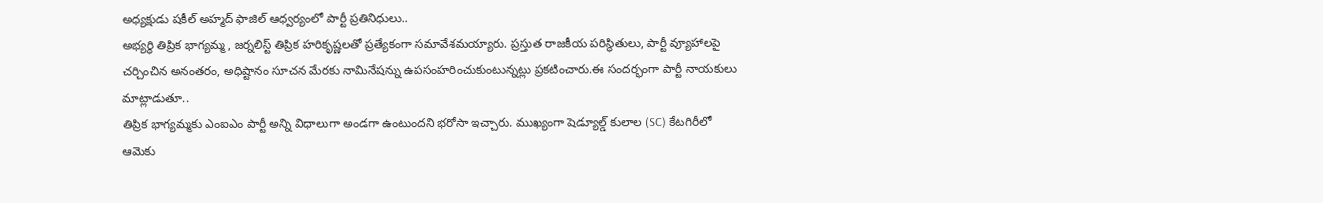అధ్యక్షుడు షకీల్ అహ్మద్ ఫాజిల్ ఆధ్వర్యంలో పార్టీ ప్రతినిధులు..
అభ్యర్థి తిప్రిక భాగ్యమ్మ, జర్నలిస్ట్ తిప్రిక హరికృష్ణలతో ప్రత్యేకంగా సమావేశమయ్యారు. ప్రస్తుత రాజకీయ పరిస్థితులు, పార్టీ వ్యూహాలపై చర్చించిన అనంతరం, అధిష్టానం సూచన మేరకు నామినేషన్ను ఉపసంహరించుకుంటున్నట్లు ప్రకటించారు.ఈ సందర్భంగా పార్టీ నాయకులు మాట్లాడుతూ..
తిప్రిక భాగ్యమ్మకు ఎంఐఎం పార్టీ అన్ని విధాలుగా అండగా ఉంటుందని భరోసా ఇచ్చారు. ముఖ్యంగా షెడ్యూల్డ్ కులాల (SC) కేటగిరీలో ఆమెకు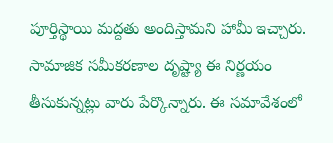పూర్తిస్థాయి మద్దతు అందిస్తామని హామీ ఇచ్చారు.
సామాజిక సమీకరణాల దృష్ట్యా ఈ నిర్ణయం తీసుకున్నట్లు వారు పేర్కొన్నారు. ఈ సమావేశంలో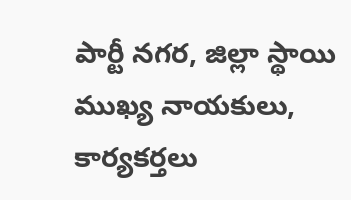పార్టీ నగర, జిల్లా స్థాయి ముఖ్య నాయకులు, కార్యకర్తలు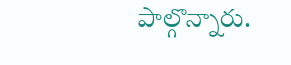పాల్గొన్నారు.